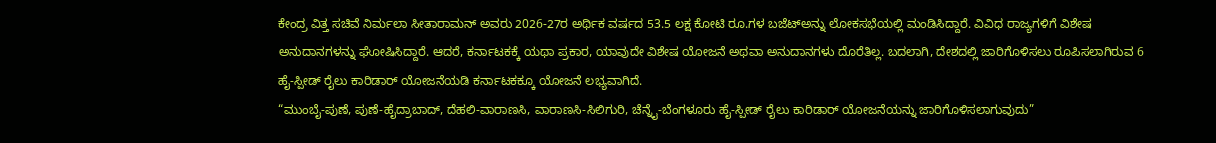ಕೇಂದ್ರ ವಿತ್ತ ಸಚಿವೆ ನಿರ್ಮಲಾ ಸೀತಾರಾಮನ್ ಅವರು 2026-27ರ ಅರ್ಥಿಕ ವರ್ಷದ 53.5 ಲಕ್ಷ ಕೋಟಿ ರೂ.ಗಳ ಬಜೆಟ್ಅನ್ನು ಲೋಕಸಭೆಯಲ್ಲಿ ಮಂಡಿಸಿದ್ದಾರೆ. ವಿವಿಧ ರಾಜ್ಯಗಳಿಗೆ ವಿಶೇಷ ಅನುದಾನಗಳನ್ನು ಘೋಷಿಸಿದ್ದಾರೆ. ಆದರೆ, ಕರ್ನಾಟಕಕ್ಕೆ ಯಥಾ ಪ್ರಕಾರ, ಯಾವುದೇ ವಿಶೇಷ ಯೋಜನೆ ಅಥವಾ ಅನುದಾನಗಳು ದೊರೆತಿಲ್ಲ. ಬದಲಾಗಿ, ದೇಶದಲ್ಲಿ ಜಾರಿಗೊಳಿಸಲು ರೂಪಿಸಲಾಗಿರುವ 6 ಹೈ-ಸ್ಪೀಡ್ ರೈಲು ಕಾರಿಡಾರ್ ಯೋಜನೆಯಡಿ ಕರ್ನಾಟಕಕ್ಕೂ ಯೋಜನೆ ಲಭ್ಯವಾಗಿದೆ.
“ಮುಂಬೈ-ಪುಣೆ, ಪುಣೆ-ಹೈದ್ರಾಬಾದ್, ದೆಹಲಿ-ವಾರಾಣಸಿ, ವಾರಾಣಸಿ-ಸಿಲಿಗುರಿ, ಚೆನ್ನೈ-ಬೆಂಗಳೂರು ಹೈ-ಸ್ಪೀಡ್ ರೈಲು ಕಾರಿಡಾರ್ ಯೋಜನೆಯನ್ನು ಜಾರಿಗೊಳಿಸಲಾಗುವುದು”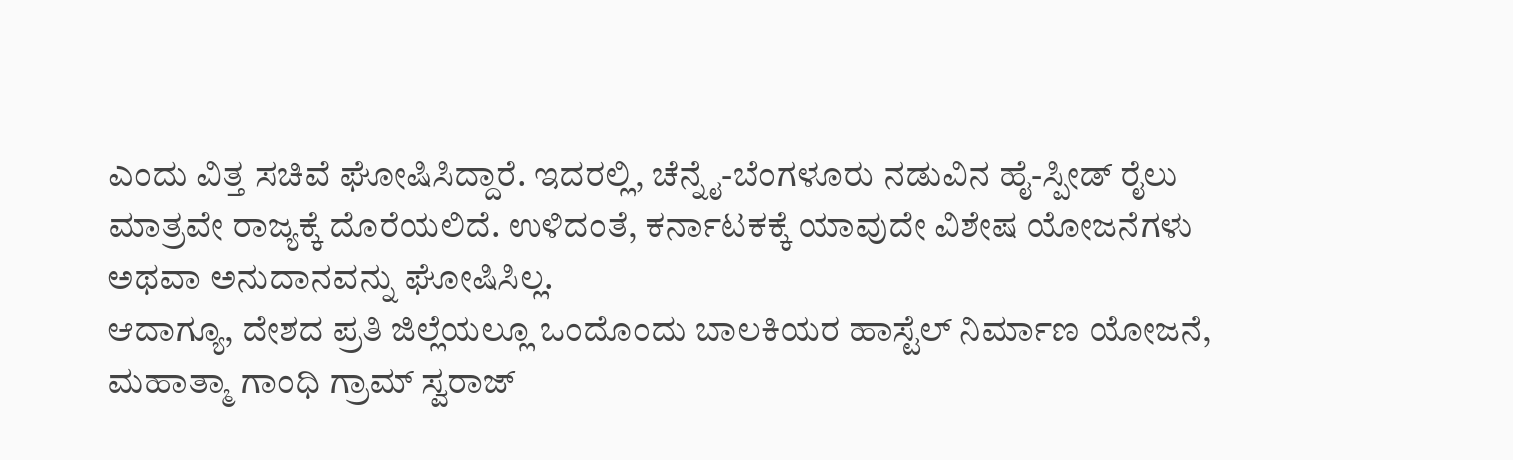ಎಂದು ವಿತ್ತ ಸಚಿವೆ ಘೋಷಿಸಿದ್ದಾರೆ. ಇದರಲ್ಲಿ, ಚೆನ್ನೈ-ಬೆಂಗಳೂರು ನಡುವಿನ ಹೈ-ಸ್ಪೀಡ್ ರೈಲು ಮಾತ್ರವೇ ರಾಜ್ಯಕ್ಕೆ ದೊರೆಯಲಿದೆ. ಉಳಿದಂತೆ, ಕರ್ನಾಟಕಕ್ಕೆ ಯಾವುದೇ ವಿಶೇಷ ಯೋಜನೆಗಳು ಅಥವಾ ಅನುದಾನವನ್ನು ಘೋಷಿಸಿಲ್ಲ.
ಆದಾಗ್ಯೂ, ದೇಶದ ಪ್ರತಿ ಜಿಲ್ಲೆಯಲ್ಲೂ ಒಂದೊಂದು ಬಾಲಕಿಯರ ಹಾಸ್ಟೆಲ್ ನಿರ್ಮಾಣ ಯೋಜನೆ, ಮಹಾತ್ಮಾ ಗಾಂಧಿ ಗ್ರಾಮ್ ಸ್ವರಾಜ್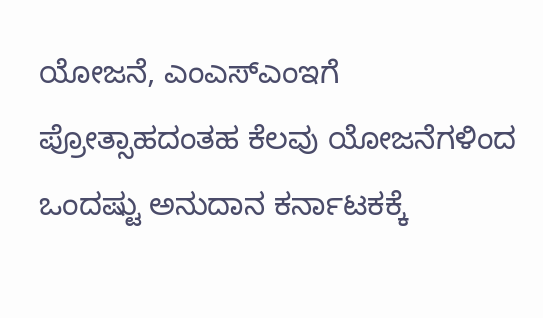ಯೋಜನೆ, ಎಂಎಸ್ಎಂಇಗೆ ಪ್ರೋತ್ಸಾಹದಂತಹ ಕೆಲವು ಯೋಜನೆಗಳಿಂದ ಒಂದಷ್ಟು ಅನುದಾನ ಕರ್ನಾಟಕಕ್ಕೆ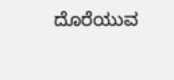ದೊರೆಯುವ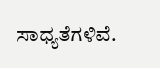ಸಾಧ್ಯತೆಗಳಿವೆ.